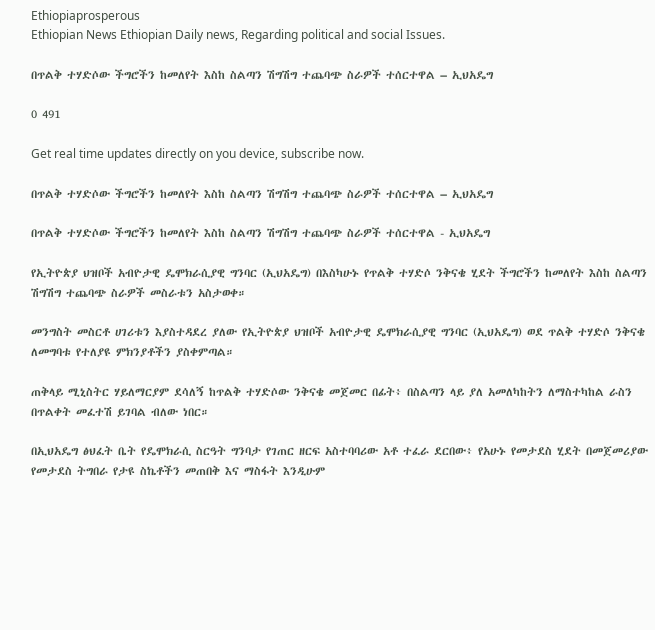Ethiopiaprosperous
Ethiopian News Ethiopian Daily news, Regarding political and social Issues.

በጥልቅ ተሃድሶው ችግሮችን ከመለየት እስከ ስልጣን ሽግሽግ ተጨባጭ ስራዎች ተሰርተዋል – ኢህአዴግ

0 491

Get real time updates directly on you device, subscribe now.

በጥልቅ ተሃድሶው ችግሮችን ከመለየት እስከ ስልጣን ሽግሽግ ተጨባጭ ስራዎች ተሰርተዋል – ኢህአዴግ

በጥልቅ ተሃድሶው ችግሮችን ከመለየት እስከ ስልጣን ሽግሽግ ተጨባጭ ስራዎች ተሰርተዋል - ኢህአዴግ

የኢትዮጵያ ህዝቦች አብዮታዊ ዴሞክራሲያዊ ግንባር (ኢህአዴግ) በእስካሁኑ የጥልቅ ተሃድሶ ንቅናቄ ሂደት ችግሮችን ከመለየት እስከ ስልጣን ሽግሽግ ተጨባጭ ስራዎች መስራቱን አስታወቀ።

መንግስት መስርቶ ሀገሪቱን እያስተዳደረ ያለው የኢትዮጵያ ህዝቦች አብዮታዊ ዴሞክራሲያዊ ግንባር (ኢህአዴግ) ወደ ጥልቅ ተሃድሶ ንቅናቄ ለመግባቱ የተለያዩ ምክንያቶችን ያስቀምጣል።

ጠቅላይ ሚኒስትር ሃይለማርያም ደሳለኝ ከጥልቅ ተሃድሶው ንቅናቄ መጀመር በፊት፥ በስልጣን ላይ ያለ አመለካከትን ለማስተካከል ራስን በጥልቀት መፈተሽ ይገባል ብለው ነበር።

በኢህአዴግ ፅህፈት ቤት የዴሞክራሲ ስርዓት ግንባታ የገጠር ዘርፍ አስተባባሪው አቶ ተፈራ ደርበው፥ የአሁኑ የመታደስ ሂደት በመጀመሪያው የመታደስ ትግበራ የታዩ ስኬቶችን መጠበቅ እና ማስፋት እንዲሁም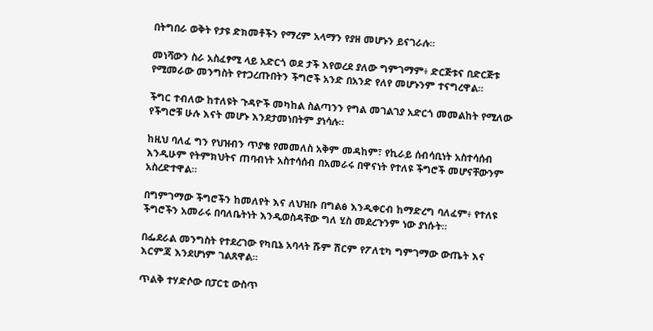በትግበራ ወቅት የታዩ ድክመቶችን የማረም አላማን የያዘ መሆኑን ይናገራሉ።

መነሻውን ስራ አስፈፃሚ ላይ አድርጎ ወደ ታች እየወረደ ያለው ግምገማም፥ ድርጅቱና በድርጅቱ የሚመራው መንግስት የተጋረጡበትን ችግሮች አንድ በአንድ የለየ መሆኑንም ተናግረዋል።

ችግር ተብለው ከተለዩት ጉዳዮች መካከል ስልጣንን የግል መገልገያ አድርጎ መመልከት የሚለው የችግሮቹ ሁሉ እናት መሆኑ እንደታመነበትም ያነሳሉ።

ከዚህ ባለፈ ግን የህዝብን ጥያቄ የመመለስ አቅም መዳከም፣ የኪራይ ሰብሳቢነት አስተሳሰብ እንዲሁም የትምክህትና ጠባብነት አስተሳሰብ በአመራሩ በዋናነት የተለዩ ችግሮች መሆናቸውንም አስረድተዋል።

በግምገማው ችግሮችን ከመለየት እና ለህዝቡ በግልፅ እንዲቀርብ ከማድረግ ባለፈም፥ የተለዩ ችግሮችን አመራሩ በባለቤትነት እንዲወስዳቸው ግለ ሂስ መደረጉንም ነው ያነሱት።

በፌደራል መንግስት የተደረገው የካቢኔ አባላት ሹም ሽርም የፖለቲካ ግምገማው ውጤት እና እርምጃ እንደሆነም ገልጸዋል።

ጥልቅ ተሃድሶው በፓርቲ ውስጥ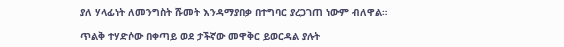ያለ ሃላፊነት ለመንግስት ሹመት እንዳማያበቃ በተግባር ያረጋገጠ ነውም ብለዋል።

ጥልቅ ተሃድሶው በቀጣይ ወደ ታችኛው መዋቅር ይወርዳል ያሉት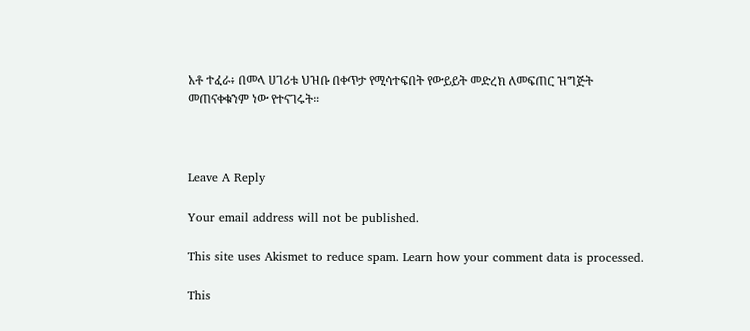አቶ ተፈራ፥ በመላ ሀገሪቱ ህዝቡ በቀጥታ የሚሳተፍበት የውይይት መድረክ ለመፍጠር ዝግጅት መጠናቀቁንም ነው የተናገሩት።



Leave A Reply

Your email address will not be published.

This site uses Akismet to reduce spam. Learn how your comment data is processed.

This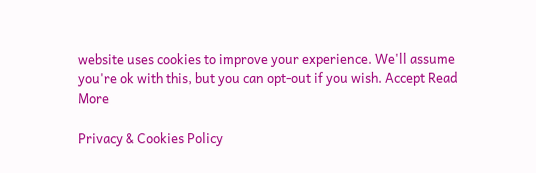website uses cookies to improve your experience. We'll assume you're ok with this, but you can opt-out if you wish. Accept Read More

Privacy & Cookies Policy